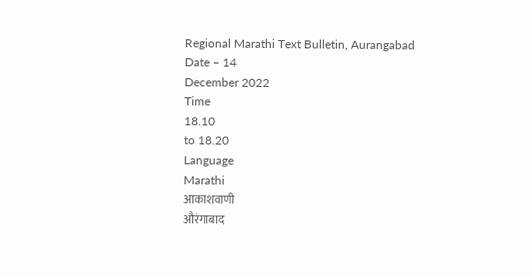Regional Marathi Text Bulletin, Aurangabad
Date – 14
December 2022
Time
18.10
to 18.20
Language
Marathi
आकाशवाणी
औरंगाबाद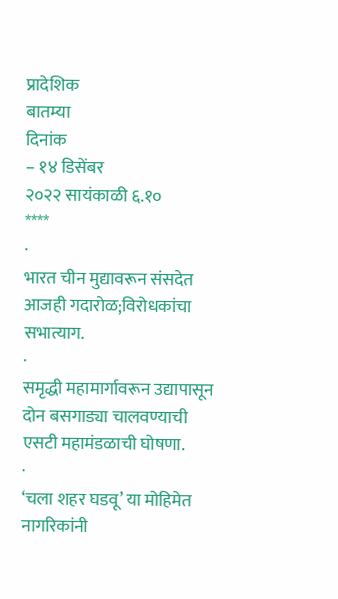प्रादेशिक
बातम्या
दिनांक
– १४ डिसेंबर
२०२२ सायंकाळी ६.१०
****
·
भारत चीन मुद्यावरून संसदेत
आजही गदारोळ;विरोधकांचा सभात्याग.
·
समृद्धी महामार्गावरून उद्यापासून
दोन बसगाड्या चालवण्याची एसटी महामंडळाची घोषणा.
·
‘चला शहर घडवू’ या मोहिमेत
नागरिकांनी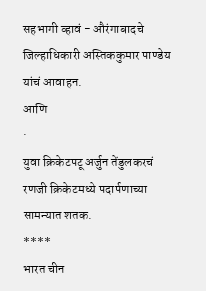सहभागी व्हावं - औरंगाबादचे जिल्हाधिकारी अस्तिककुमार पाण्डेय यांचं आवाहन.
आणि
·
युवा क्रिकेटपटू अर्जुन तेंडुलकरचं
रणजी क्रिकेटमध्ये पदार्पणाच्या सामन्यात शतक.
****
भारत चीन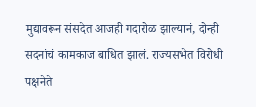मुद्यावरून संसदेत आजही गदारोळ झाल्यानं, दोन्ही
सदनांचं कामकाज बाधित झालं. राज्यसभेत विरोधी पक्षनेते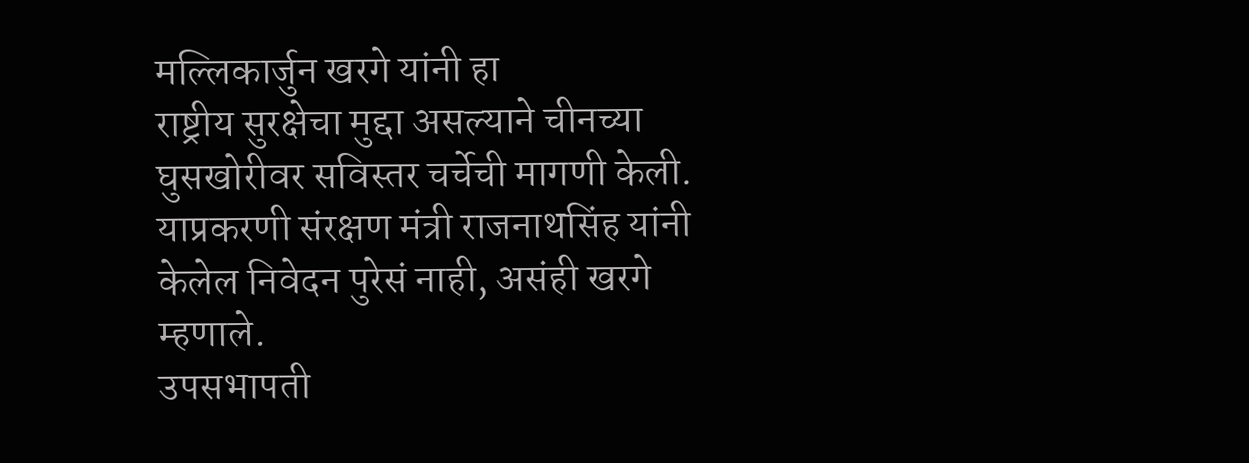मल्लिकार्जुन खरगे यांनी हा
राष्ट्रीय सुरक्षेचा मुद्दा असल्याने चीनच्या घुसखोरीवर सविस्तर चर्चेची मागणी केली.
याप्रकरणी संरक्षण मंत्री राजनाथसिंह यांनी केलेल निवेदन पुरेसं नाही, असंही खरगे म्हणाले.
उपसभापती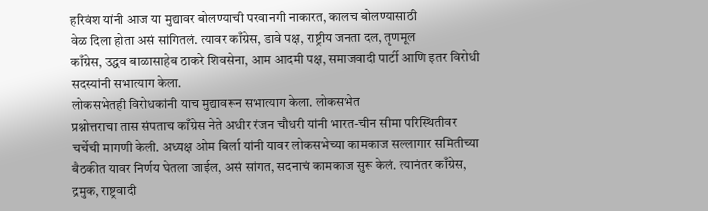हरिवंश यांनी आज या मुद्यावर बोलण्याची परवानगी नाकारत, कालच बोलण्यासाठी
वेळ दिला होता असं सांगितलं. त्यावर काँग्रेस, डावे पक्ष, राष्ट्रीय जनता दल, तृणमूल
काँग्रेस, उद्धव बाळासाहेब ठाकरे शिवसेना, आम आदमी पक्ष, समाजवादी पार्टी आणि इतर विरोधी
सदस्यांनी सभात्याग केला.
लोकसभेतही विरोधकांनी याच मुद्यावरून सभात्याग केला. लोकसभेत
प्रश्नोत्तराचा तास संपताच काँग्रेस नेते अधीर रंजन चौधरी यांनी भारत-चीन सीमा परिस्थितीवर
चर्चेची मागणी केली. अध्यक्ष ओम बिर्ला यांनी यावर लोकसभेच्या कामकाज सल्लागार समितीच्या
बैठकीत यावर निर्णय घेतला जाईल, असं सांगत, सदनाचं कामकाज सुरू केलं. त्यानंतर काँग्रेस,
द्रमुक, राष्ट्रवादी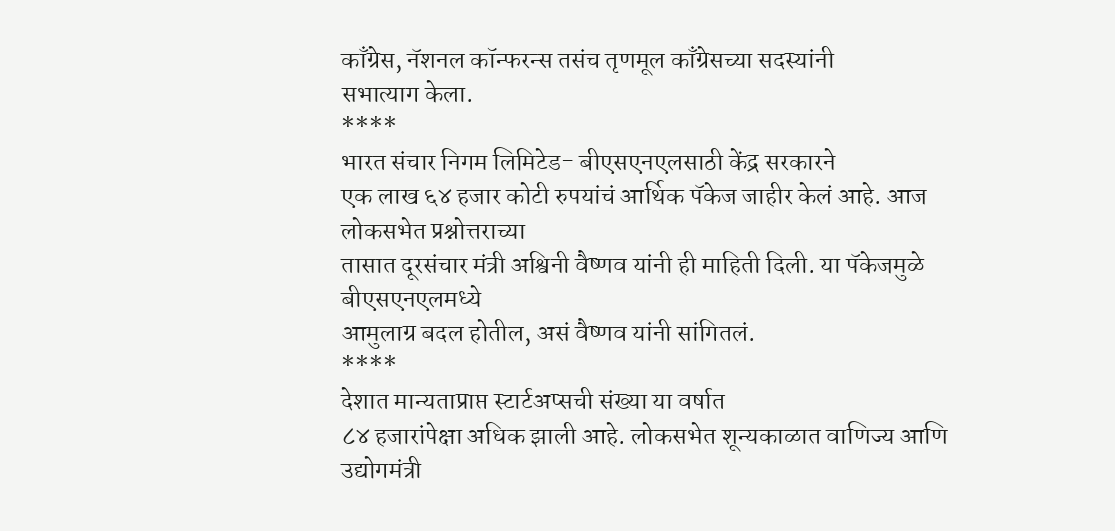काँग्रेस, नॅशनल कॉन्फरन्स तसंच तृणमूल काँग्रेसच्या सदस्यांनी
सभात्याग केला.
****
भारत संचार निगम लिमिटेड- बीएसएनएलसाठी केंद्र सरकारने
एक लाख ६४ हजार कोटी रुपयांचं आर्थिक पॅकेज जाहीर केलं आहे. आज लोकसभेत प्रश्नोत्तराच्या
तासात दूरसंचार मंत्री अश्विनी वैष्णव यांनी ही माहिती दिली. या पॅकेजमुळे बीएसएनएलमध्ये
आमुलाग्र बदल होतील, असं वैष्णव यांनी सांगितलं.
****
देशात मान्यताप्राप्त स्टार्टअप्सची संख्या या वर्षात
८४ हजारांपेक्षा अधिक झाली आहे. लोकसभेत शून्यकाळात वाणिज्य आणि उद्योगमंत्री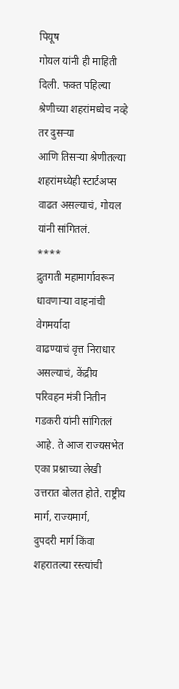पियूष
गोयल यांनी ही माहिती दिली. फक्त पहिल्या श्रेणीच्या शहरांमध्येच नव्हे तर दुसऱ्या
आणि तिसऱ्या श्रेणीतल्या शहरांमध्येही स्टार्टअप्स वाढत असल्याचं, गोयल यांनी सांगितलं.
****
द्रुतगती महामार्गावरून धावणाऱ्या वाहनांची वेगमर्यादा
वाढण्याचं वृत्त निराधार असल्याचं, केंद्रीय परिवहन मंत्री नितीन गडकरी यांनी सांगितलं
आहे. ते आज राज्यसभेत एका प्रश्नाच्या लेखी उत्तरात बोलत होते. राष्ट्रीय मार्ग, राज्यमार्ग,
दुपदरी मार्ग किंवा शहरातल्या रस्त्यांची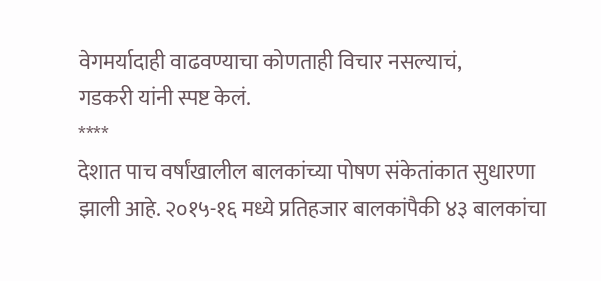वेगमर्यादाही वाढवण्याचा कोणताही विचार नसल्याचं,
गडकरी यांनी स्पष्ट केलं.
****
देशात पाच वर्षांखालील बालकांच्या पोषण संकेतांकात सुधारणा
झाली आहे. २०१५-१६ मध्ये प्रतिहजार बालकांपैकी ४३ बालकांचा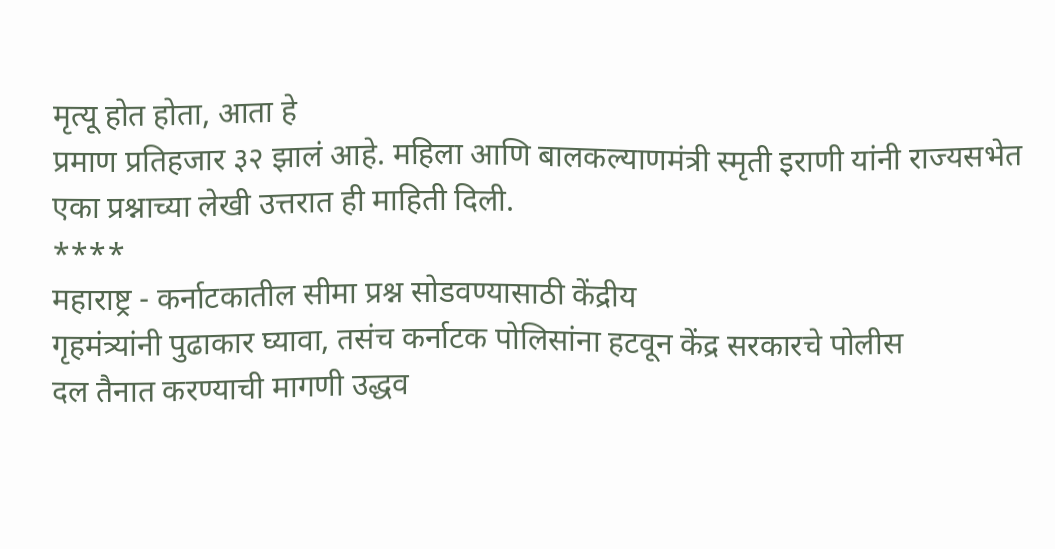मृत्यू होत होता, आता हे
प्रमाण प्रतिहजार ३२ झालं आहे. महिला आणि बालकल्याणमंत्री स्मृती इराणी यांनी राज्यसभेत
एका प्रश्नाच्या लेखी उत्तरात ही माहिती दिली.
****
महाराष्ट्र - कर्नाटकातील सीमा प्रश्न सोडवण्यासाठी केंद्रीय
गृहमंत्र्यांनी पुढाकार घ्यावा, तसंच कर्नाटक पोलिसांना हटवून केंद्र सरकारचे पोलीस
दल तैनात करण्याची मागणी उद्धव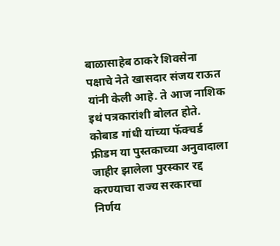बाळासाहेब ठाकरे शिवसेना पक्षाचे नेते खासदार संजय राऊत
यांनी केली आहे. ते आज नाशिक इथं पत्रकारांशी बोलत होते. कोबाड गांधी यांच्या फॅक्चर्ड
फ्रीडम या पुस्तकाच्या अनुवादाला जाहीर झालेला पुरस्कार रद्द करण्याचा राज्य सरकारचा
निर्णय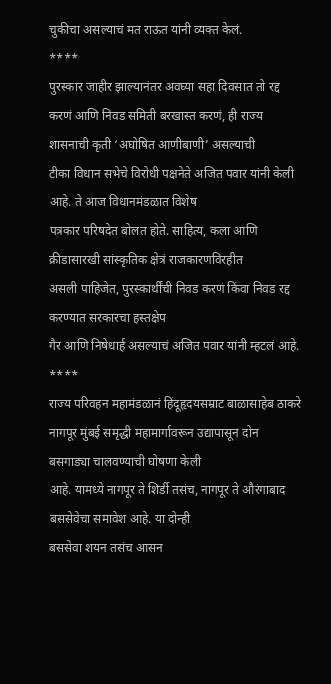चुकीचा असल्याचं मत राऊत यांनी व्यक्त केलं.
****
पुरस्कार जाहीर झाल्यानंतर अवघ्या सहा दिवसात तो रद्द
करणं आणि निवड समिती बरखास्त करणं, ही राज्य शासनाची कृती ‘अघोषित आणीबाणी’ असल्याची
टीका विधान सभेचे विरोधी पक्षनेते अजित पवार यांनी केली आहे. ते आज विधानमंडळात विशेष
पत्रकार परिषदेत बोलत होते. साहित्य, कला आणि क्रीडासारखी सांस्कृतिक क्षेत्रं राजकारणविरहीत
असली पाहिजेत, पुरस्कार्थींची निवड करणं किंवा निवड रद्द करण्यात सरकारचा हस्तक्षेप
गैर आणि निषेधार्ह असल्याचं अजित पवार यांनी म्हटलं आहे.
****
राज्य परिवहन महामंडळानं हिंदूहृदयसम्राट बाळासाहेब ठाकरे
नागपूर मुंबई समृद्धी महामार्गावरून उद्यापासून दोन बसगाड्या चालवण्याची घोषणा केली
आहे. यामध्ये नागपूर ते शिर्डी तसंच, नागपूर ते औरंगाबाद बससेवेचा समावेश आहे. या दोन्ही
बससेवा शयन तसंच आसन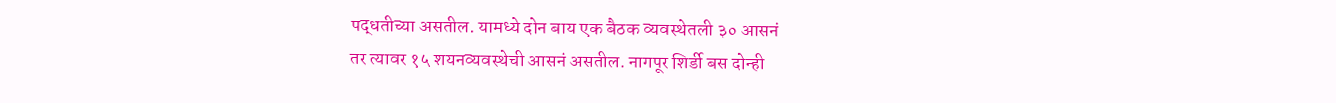पद्धतीच्या असतील. यामध्ये दोन बाय एक बैठक व्यवस्थेतली ३० आसनं
तर त्यावर १५ शयनव्यवस्थेची आसनं असतील. नागपूर शिर्डी बस दोन्ही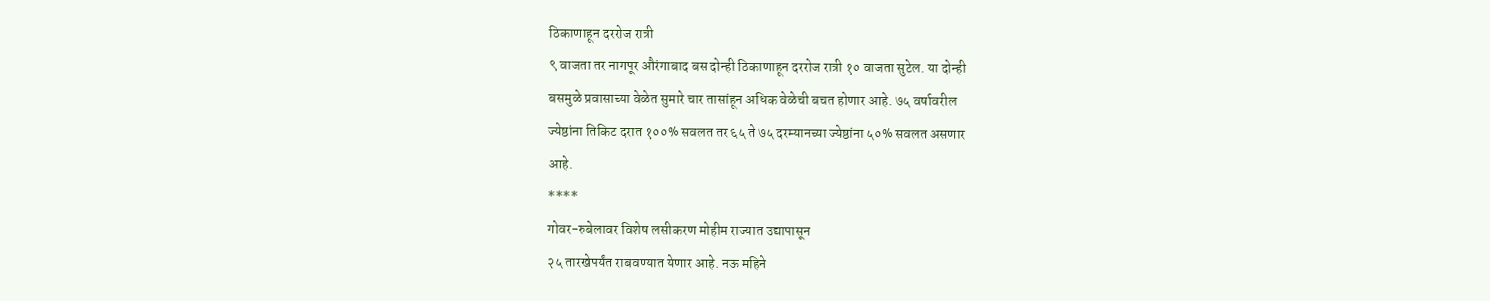ठिकाणाहून दररोज रात्री
९ वाजता तर नागपूर औरंगाबाद बस दोन्ही ठिकाणाहून दररोज रात्री १० वाजता सुटेल. या दोन्ही
बसमुळे प्रवासाच्या वेळेत सुमारे चार तासांहून अधिक वेळेची बचत होणार आहे. ७५ वर्षावरील
ज्येष्ठांना तिकिट दरात १००% सवलत तर ६५ ते ७५ दरम्यानच्या ज्येष्ठांना ५०% सवलत असणार
आहे.
****
गोवर-रुबेलावर विशेष लसीकरण मोहीम राज्यात उद्यापासून
२५ तारखेपर्यंत राबवण्यात येणार आहे. नऊ महिने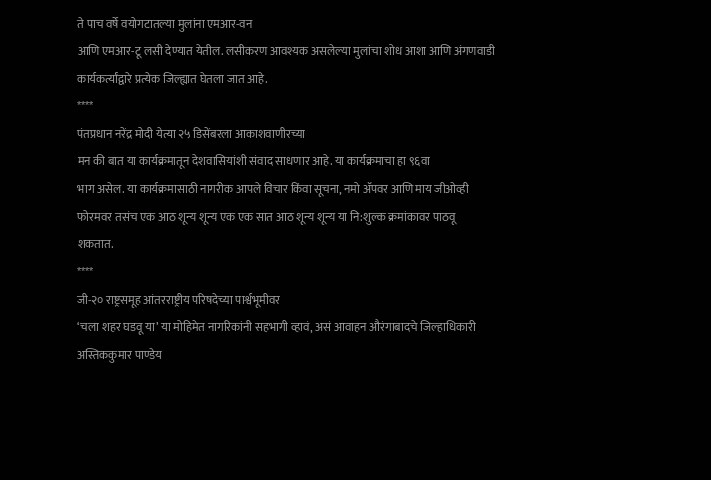ते पाच वर्षे वयोगटातल्या मुलांना एमआर-वन
आणि एमआर-टू लसी देण्यात येतील. लसीकरण आवश्यक असलेल्या मुलांचा शोध आशा आणि अंगणवाडी
कार्यकर्त्यांद्वारे प्रत्येक जिल्ह्यात घेतला जात आहे.
****
पंतप्रधान नरेंद्र मोदी येत्या २५ डिसेंबरला आकाशवाणीरच्या
मन की बात या कार्यक्रमातून देशवासियांशी संवाद साधणार आहे. या कार्यक्रमाचा हा ९६वा
भाग असेल. या कार्यक्रमासाठी नागरीक आपले विचार किंवा सूचना, नमो ॲपवर आणि माय जीओव्ही
फोरमवर तसंच एक आठ शून्य शून्य एक एक सात आठ शून्य शून्य या नि:शुल्क क्रमांकावर पाठवू
शकतात.
****
जी-२० राष्ट्रसमूह आंतरराष्ट्रीय परिषदेच्या पार्श्वभूमीवर
‘चला शहर घडवू या’ या मोहिमेत नागरिकांनी सहभागी व्हावं, असं आवाहन औरंगाबादचे जिल्हाधिकारी
अस्तिककुमार पाण्डेय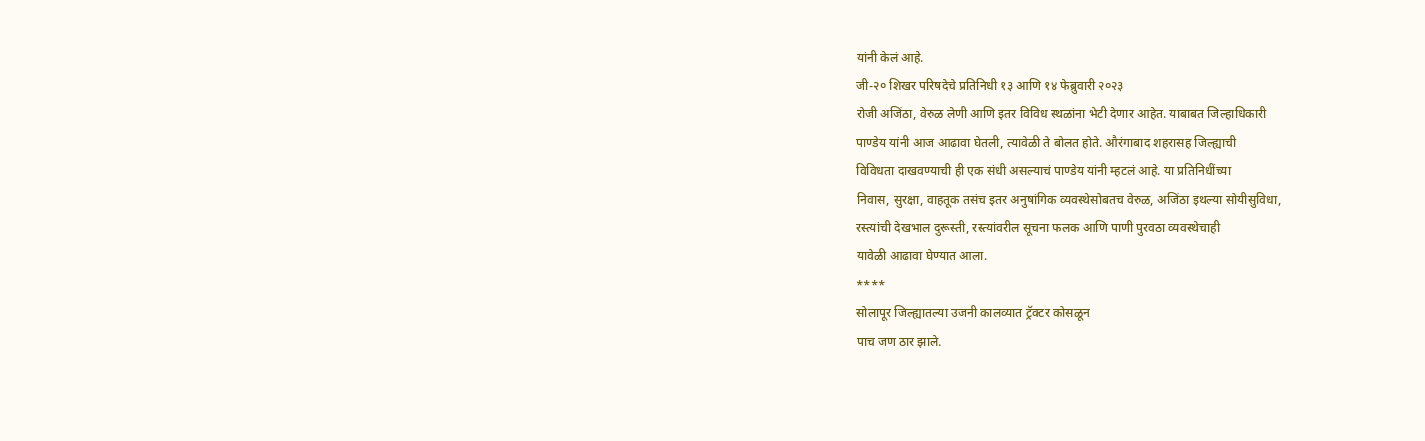यांनी केलं आहे.
जी-२० शिखर परिषदेचे प्रतिनिधी १३ आणि १४ फेब्रुवारी २०२३
रोजी अजिंठा, वेरुळ लेणी आणि इतर विविध स्थळांना भेटी देणार आहेत. याबाबत जिल्हाधिकारी
पाण्डेय यांनी आज आढावा घेतली, त्यावेळी ते बोलत होते. औरंगाबाद शहरासह जिल्ह्याची
विविधता दाखवण्याची ही एक संधी असल्याचं पाण्डेय यांनी म्हटलं आहे. या प्रतिनिधींच्या
निवास, सुरक्षा, वाहतूक तसंच इतर अनुषांगिक व्यवस्थेसोबतच वेरुळ, अजिंठा इथल्या सोयीसुविधा,
रस्त्यांची देखभाल दुरूस्ती, रस्त्यांवरील सूचना फलक आणि पाणी पुरवठा व्यवस्थेचाही
यावेळी आढावा घेण्यात आला.
****
सोलापूर जिल्ह्यातल्या उजनी कालव्यात ट्रॅक्टर कोसळून
पाच जण ठार झाले.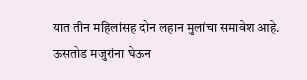यात तीन महिलांसह दोन लहान मुलांचा समावेश आहे. ऊसतोड मजुरांना घेऊन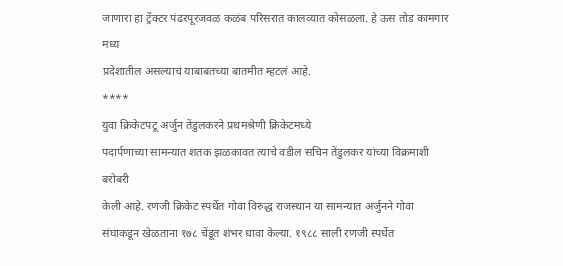जाणारा हा ट्रॅक्टर पंढरपूरजवळ कळंब परिसरात कालव्यात कोसळला. हे ऊस तोड कामगार मध्य
प्रदेशातील असल्याचं याबाबतच्या बातमीत म्हटलं आहे.
****
युवा क्रिकेटपटू अर्जुन तेंडुलकरने प्रथमश्रेणी क्रिकेटमध्ये
पदार्पणाच्या सामन्यात शतक झळकावत त्याचे वडील सचिन तेंडुलकर यांच्या विक्रमाशी बरोबरी
केली आहे. रणजी क्रिकेट स्पर्धेत गोवा विरुद्ध राजस्थान या सामन्यात अर्जुनने गोवा
संघाकडून खेळताना १७८ चेंडूत शंभर धावा केल्या. १९८८ साली रणजी स्पर्धेत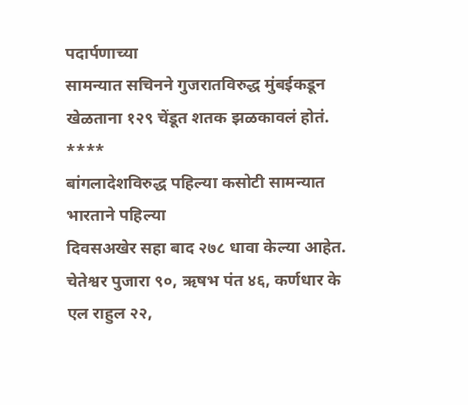पदार्पणाच्या
सामन्यात सचिनने गुजरातविरुद्ध मुंबईकडून खेळताना १२९ चेंडूत शतक झळकावलं होतं.
****
बांगलादेशविरुद्ध पहिल्या कसोटी सामन्यात भारताने पहिल्या
दिवसअखेर सहा बाद २७८ धावा केल्या आहेत. चेतेश्वर पुजारा ९०, ऋषभ पंत ४६, कर्णधार के
एल राहुल २२,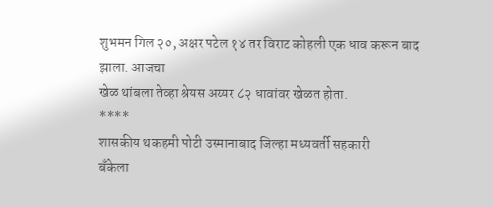शुभमन गिल २०, अक्षर पटेल १४ तर विराट कोहली एक धाव करून बाद झाला. आजचा
खेळ थांबला तेव्हा श्रेयस अय्यर ८२ धावांवर खेळत होता.
****
शासकीय थकहमी पोटी उस्मानाबाद जिल्हा मध्यवर्ती सहकारी
बँकेला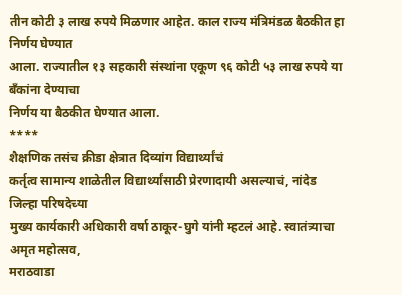तीन कोटी ३ लाख रुपये मिळणार आहेत. काल राज्य मंत्रिमंडळ बैठकीत हा निर्णय घेण्यात
आला. राज्यातील १३ सहकारी संस्थांना एकूण ९६ कोटी ५३ लाख रुपये या बँकांना देण्याचा
निर्णय या बैठकीत घेण्यात आला.
****
शैक्षणिक तसंच क्रीडा क्षेत्रात दिव्यांग विद्यार्थ्यांचं
कर्तृत्व सामान्य शाळेतील विद्यार्थ्यांसाठी प्रेरणादायी असल्याचं, नांदेड जिल्हा परिषदेच्या
मुख्य कार्यकारी अधिकारी वर्षा ठाकूर-घुगे यांनी म्हटलं आहे. स्वातंत्र्याचा अमृत महोत्सव,
मराठवाडा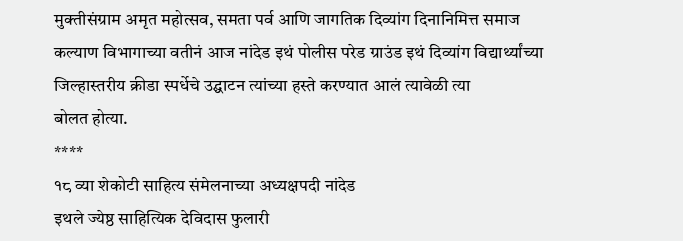मुक्तीसंग्राम अमृत महोत्सव, समता पर्व आणि जागतिक दिव्यांग दिनानिमित्त समाज
कल्याण विभागाच्या वतीनं आज नांदेड इथं पोलीस परेड ग्राउंड इथं दिव्यांग विद्यार्थ्यांच्या
जिल्हास्तरीय क्रीडा स्पर्धेचे उद्घाटन त्यांच्या हस्ते करण्यात आलं त्यावेळी त्या
बोलत होत्या.
****
१८ व्या शेकोटी साहित्य संमेलनाच्या अध्यक्षपदी नांदेड
इथले ज्येष्ठ साहित्यिक देविदास फुलारी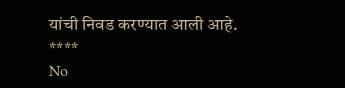यांची निवड करण्यात आली आहे.
****
No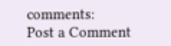comments:
Post a Comment